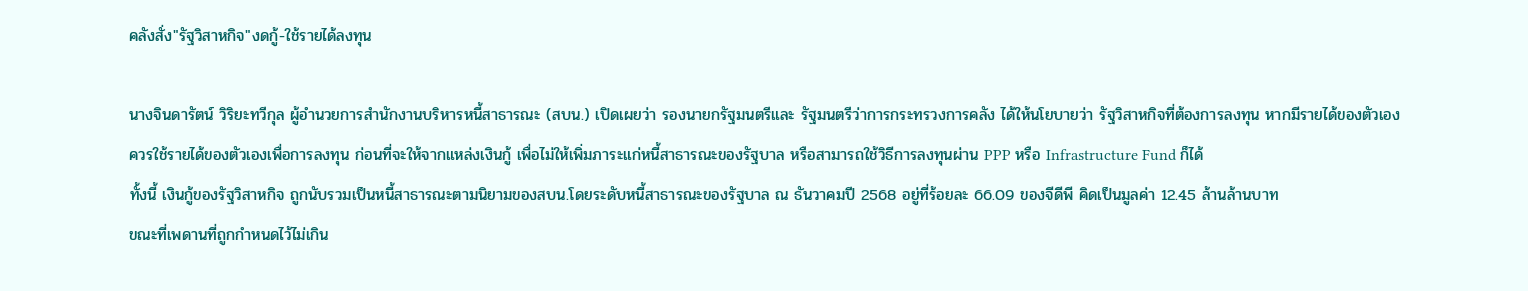คลังสั่ง"รัฐวิสาหกิจ"งดกู้-ใช้รายได้ลงทุน

นางจินดารัตน์ วิริยะทวีกุล ผู้อำนวยการสำนักงานบริหารหนี้สาธารณะ (สบน.) เปิดเผยว่า รองนายกรัฐมนตรีและ รัฐมนตรีว่าการกระทรวงการคลัง ได้ให้นโยบายว่า รัฐวิสาหกิจที่ต้องการลงทุน หากมีรายได้ของตัวเอง
ควรใช้รายได้ของตัวเองเพื่อการลงทุน ก่อนที่จะให้จากแหล่งเงินกู้ เพื่อไม่ให้เพิ่มภาระแก่หนี้สาธารณะของรัฐบาล หรือสามารถใช้วิธีการลงทุนผ่าน PPP หรือ Infrastructure Fund ก็ได้
ทั้งนี้ เงินกู้ของรัฐวิสาหกิจ ถูกนับรวมเป็นหนี้สาธารณะตามนิยามของสบน.โดยระดับหนี้สาธารณะของรัฐบาล ณ ธันวาคมปี 2568 อยู่ที่ร้อยละ 66.09 ของจีดีพี คิดเป็นมูลค่า 12.45 ล้านล้านบาท
ขณะที่เพดานที่ถูกกำหนดไว้ไม่เกิน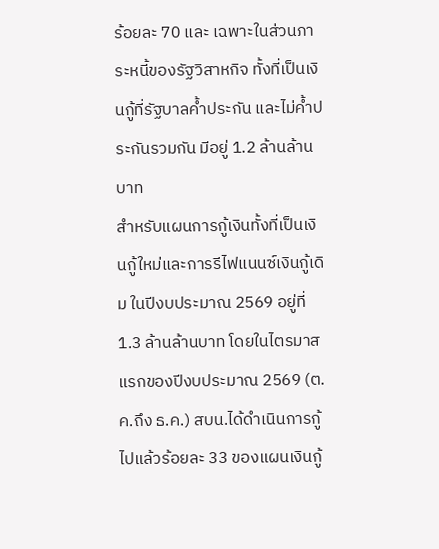ร้อยละ 70 และ เฉพาะในส่วนภาระหนี้ของรัฐวิสาหกิจ ทั้งที่เป็นเงินกู้ที่รัฐบาลค้ำประกัน และไม่ค้ำประกันรวมกัน มีอยู่ 1.2 ล้านล้านบาท
สำหรับแผนการกู้เงินทั้งที่เป็นเงินกู้ใหม่และการรีไฟแนนซ์เงินกู้เดิม ในปีงบประมาณ 2569 อยู่ที่ 1.3 ล้านล้านบาท โดยในไตรมาสแรกของปีงบประมาณ 2569 (ต.ค.ถึง ธ.ค.) สบน.ได้ดำเนินการกู้ไปแล้วร้อยละ 33 ของแผนเงินกู้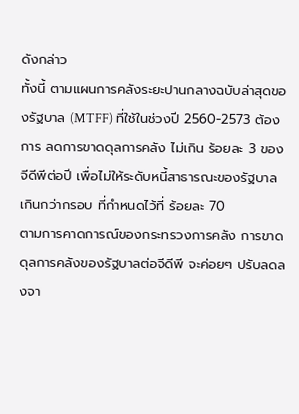ดังกล่าว
ทั้งนี้ ตามแผนการคลังระยะปานกลางฉบับล่าสุดของรัฐบาล (MTFF) ที่ใช้ในช่วงปี 2560-2573 ต้องการ ลดการขาดดุลการคลัง ไม่เกิน ร้อยละ 3 ของจีดีพีต่อปี เพื่อไม่ให้ระดับหนี้สาธารณะของรัฐบาล เกินกว่ากรอบ ที่กำหนดไว้ที่ ร้อยละ 70
ตามการคาดการณ์ของกระทรวงการคลัง การขาดดุลการคลังของรัฐบาลต่อจีดีพี จะค่อยๆ ปรับลดลงจา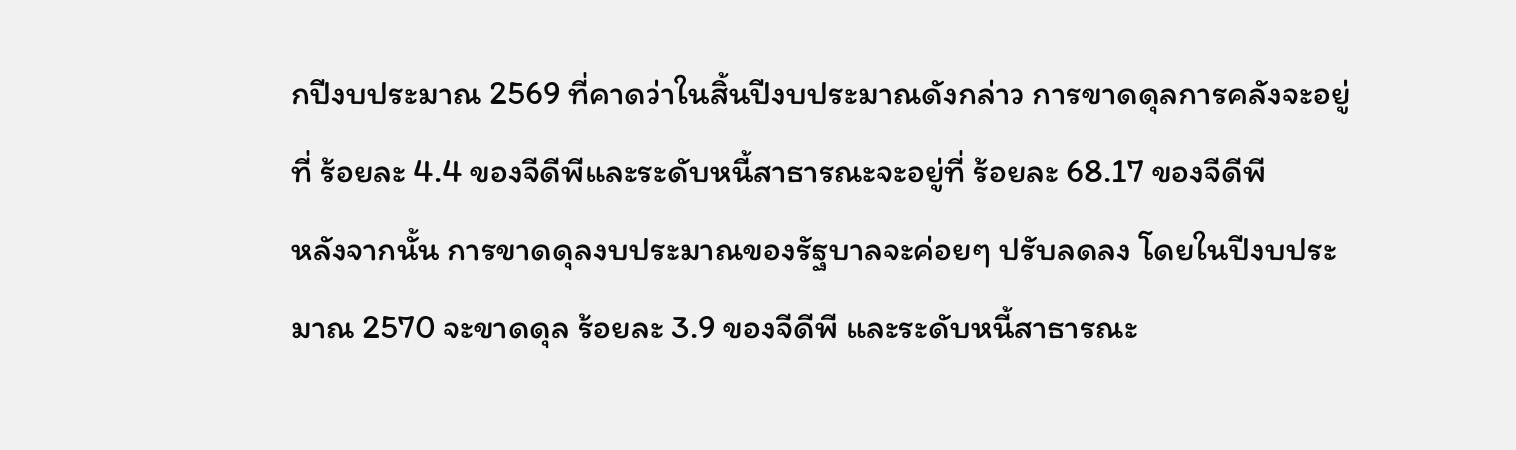กปีงบประมาณ 2569 ที่คาดว่าในสิ้นปีงบประมาณดังกล่าว การขาดดุลการคลังจะอยู่ที่ ร้อยละ 4.4 ของจีดีพีและระดับหนี้สาธารณะจะอยู่ที่ ร้อยละ 68.17 ของจีดีพี
หลังจากนั้น การขาดดุลงบประมาณของรัฐบาลจะค่อยๆ ปรับลดลง โดยในปีงบประมาณ 2570 จะขาดดุล ร้อยละ 3.9 ของจีดีพี และระดับหนี้สาธารณะ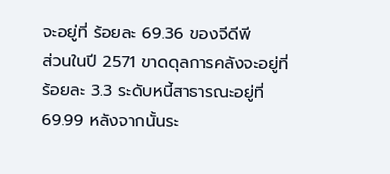จะอยู่ที่ ร้อยละ 69.36 ของจีดีพี
ส่วนในปี 2571 ขาดดุลการคลังจะอยู่ที่ ร้อยละ 3.3 ระดับหนี้สาธารณะอยู่ที่ 69.99 หลังจากนั้นระ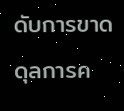ดับการขาดดุลการค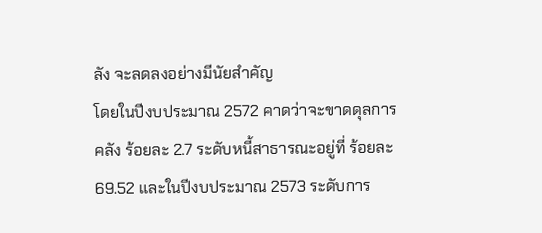ลัง จะลดลงอย่างมีนัยสำคัญ
โดยในปีงบประมาณ 2572 คาดว่าจะขาดดุลการคลัง ร้อยละ 2.7 ระดับหนี้สาธารณะอยู่ที่ ร้อยละ 69.52 และในปีงบประมาณ 2573 ระดับการ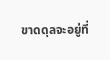ขาดดุลจะอยู่ที่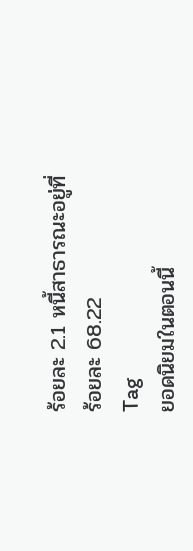ร้อยละ 2.1 หนี้สาธารณะอยู่ที่ ร้อยละ 68.22
Tag
ยอดนิยมในตอนนี้